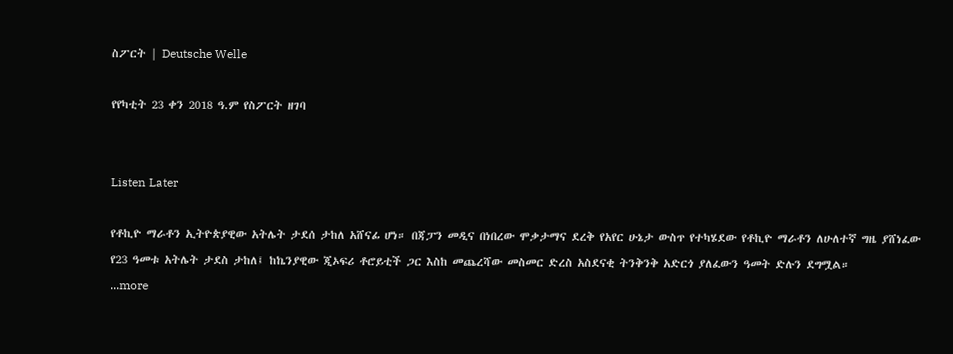ስፖርት | Deutsche Welle

የየካቲት 23 ቀን 2018 ዓ.ም የስፖርት ዘገባ


Listen Later

የቶኪዮ ማራቶን ኢትዮጵያዊው አትሌት ታደሰ ታከለ አሸናፊ ሆነ። በጃፓን መዲና በነበረው ሞቃታማና ደረቅ የአየር ሁኔታ ውስጥ የተካሄደው የቶኪዮ ማራቶን ለሁለተኛ ግዜ ያሸነፈው የ23 ዓመቱ አትሌት ታደስ ታከለ፤ ከኬንያዊው ጂኦፍሪ ቶሮይቲች ጋር እስከ መጨረሻው መስመር ድረስ አስደናቂ ትንቅንቅ አድርጎ ያለፈውን ዓመት ድሉን ደግሟል።
...more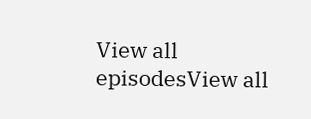View all episodesView all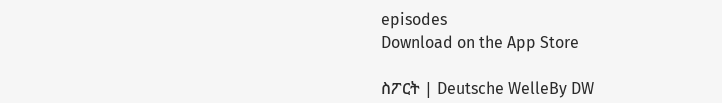episodes
Download on the App Store

ስፖርት | Deutsche WelleBy DW